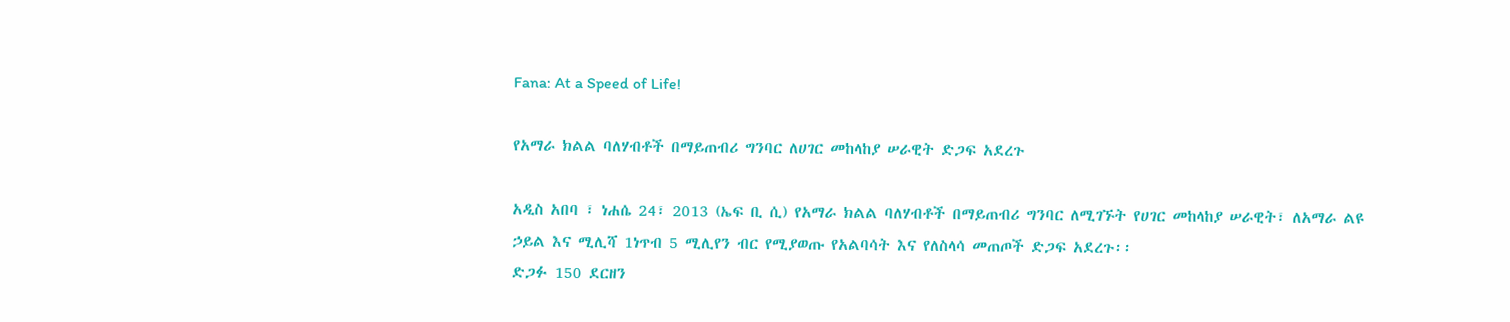Fana: At a Speed of Life!

የአማራ ክልል ባለሃብቶች በማይጠብሪ ግንባር ለሀገር መከላከያ ሠራዊት ድጋፍ አደረጉ

አዲስ አበባ ፣ ነሐሴ 24፣ 2013 (ኤፍ ቢ ሲ) የአማራ ክልል ባለሃብቶች በማይጠብሪ ግንባር ለሚገኙት የሀገር መከላከያ ሠራዊት፣ ለአማራ ልዩ ኃይል እና ሚሊሻ 1ነጥብ 5 ሚሊየን ብር የሚያወጡ የአልባሳት እና የለስላሳ መጠጦች ድጋፍ አደረጉ፡፡
ድጋፉ 150 ደርዘን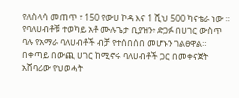የለስላሳ መጠጥ ፣ 150 የውሀ ኮዳ እና 1 ሺህ 500 ካናቴራ ነው ።
የባለሀብቶቹ ተወካይ አቶ ሙሉጌታ ቢያዝን፥ ድጋፉ በሀገር ውስጥ ባሉ የአማራ ባለሀብቶች ብቻ የተሰበሰበ መሆኑን ገልፀዋል።
በቀጣይ በውጪ ሀገር ከሚኖሩ ባለሀብቶች ጋር በመቀናጀት አሸባሪው የህወሓት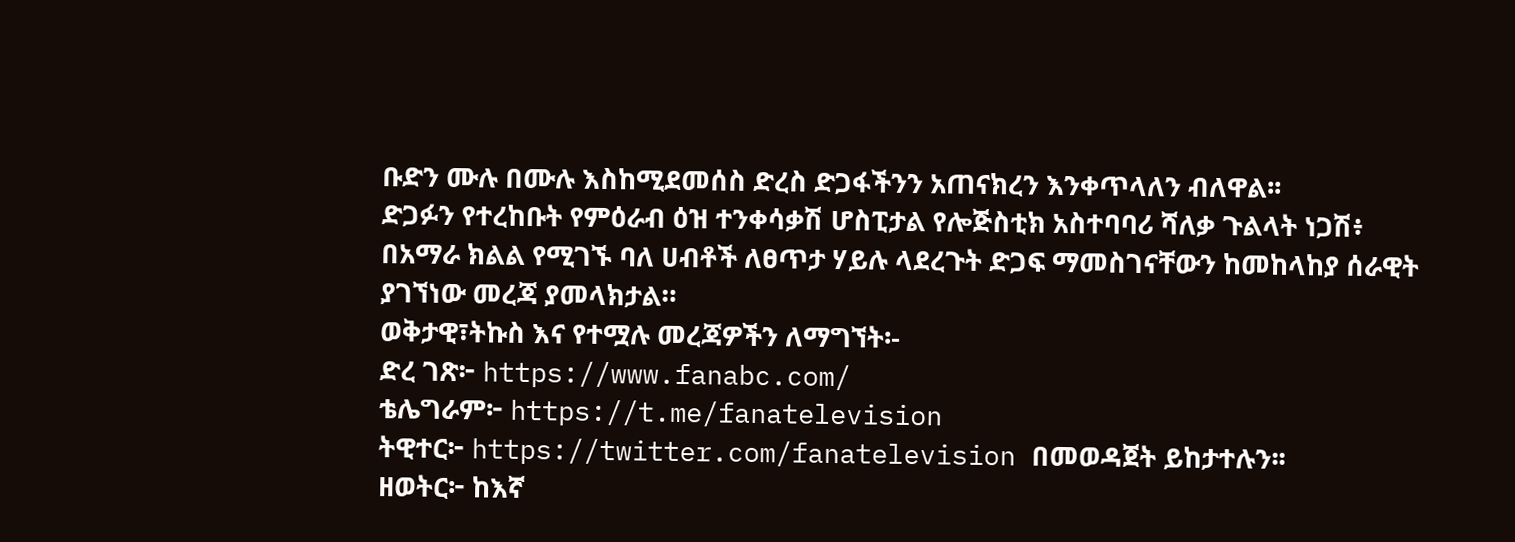ቡድን ሙሉ በሙሉ እስከሚደመሰስ ድረስ ድጋፋችንን አጠናክረን እንቀጥላለን ብለዋል፡፡
ድጋፉን የተረከቡት የምዕራብ ዕዝ ተንቀሳቃሽ ሆስፒታል የሎጅስቲክ አስተባባሪ ሻለቃ ጉልላት ነጋሽ፥ በአማራ ክልል የሚገኙ ባለ ሀብቶች ለፀጥታ ሃይሉ ላደረጉት ድጋፍ ማመስገናቸውን ከመከላከያ ሰራዊት ያገኘነው መረጃ ያመላክታል።
ወቅታዊ፣ትኩስ እና የተሟሉ መረጃዎችን ለማግኘት፡-
ድረ ገጽ፦ https://www.fanabc.com/
ቴሌግራም፦ https://t.me/fanatelevision
ትዊተር፦ https://twitter.com/fanatelevision በመወዳጀት ይከታተሉን፡፡
ዘወትር፦ ከእኛ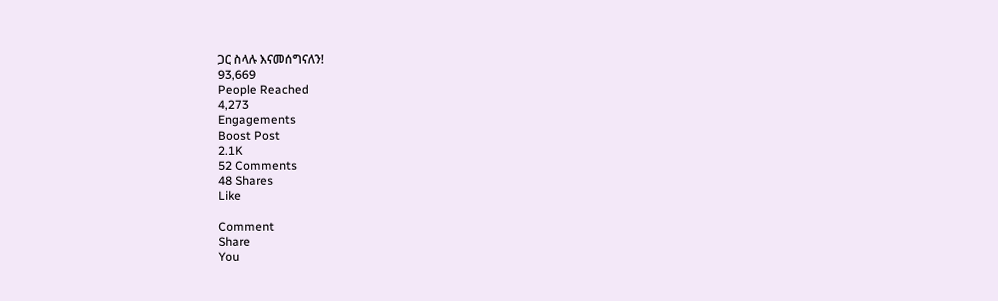ጋር ስላሉ እናመሰግናለን!
93,669
People Reached
4,273
Engagements
Boost Post
2.1K
52 Comments
48 Shares
Like

Comment
Share
You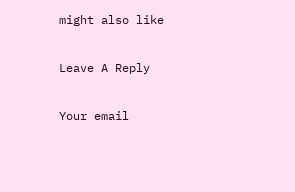might also like

Leave A Reply

Your email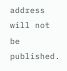address will not be published.